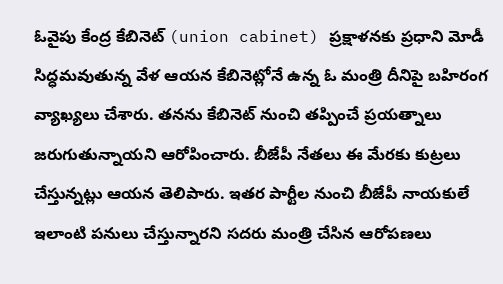ఓవైపు కేంద్ర కేబినెట్ (union cabinet) ప్రక్షాళనకు ప్రధాని మోడీ సిద్ధమవుతున్న వేళ ఆయన కేబినెట్లోనే ఉన్న ఓ మంత్రి దీనిపై బహిరంగ వ్యాఖ్యలు చేశారు. తనను కేబినెట్ నుంచి తప్పించే ప్రయత్నాలు జరుగుతున్నాయని ఆరోపించారు. బీజేపీ నేతలు ఈ మేరకు కుట్రలు చేస్తున్నట్లు ఆయన తెలిపారు. ఇతర పార్టీల నుంచి బీజేపీ నాయకులే ఇలాంటి పనులు చేస్తున్నారని సదరు మంత్రి చేసిన ఆరోపణలు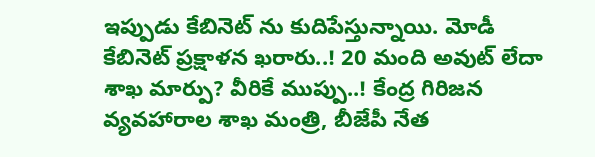ఇప్పుడు కేబినెట్ ను కుదిపేస్తున్నాయి. మోడీ కేబినెట్ ప్రక్షాళన ఖరారు..! 20 మంది అవుట్ లేదా శాఖ మార్పు? వీరికే ముప్పు..! కేంద్ర గిరిజన వ్యవహారాల శాఖ మంత్రి, బీజేపీ నేత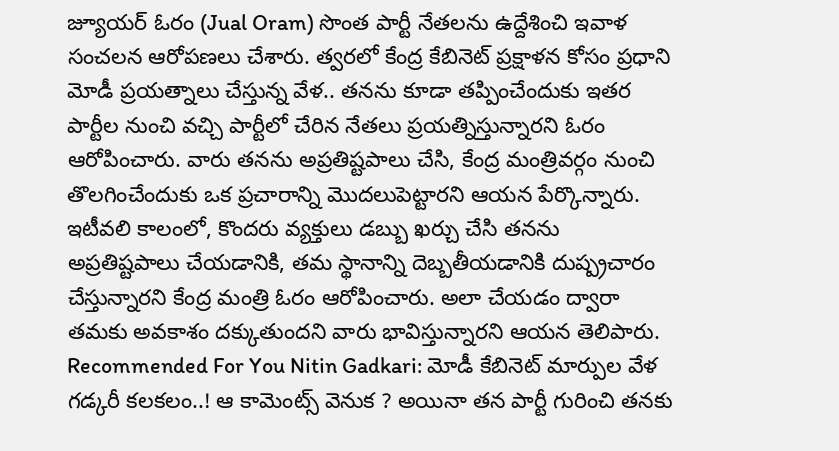జ్యూయర్ ఓరం (Jual Oram) సొంత పార్టీ నేతలను ఉద్దేశించి ఇవాళ సంచలన ఆరోపణలు చేశారు. త్వరలో కేంద్ర కేబినెట్ ప్రక్షాళన కోసం ప్రధాని మోడీ ప్రయత్నాలు చేస్తున్న వేళ.. తనను కూడా తప్పించేందుకు ఇతర పార్టీల నుంచి వచ్చి పార్టీలో చేరిన నేతలు ప్రయత్నిస్తున్నారని ఓరం ఆరోపించారు. వారు తనను అప్రతిష్టపాలు చేసి, కేంద్ర మంత్రివర్గం నుంచి తొలగించేందుకు ఒక ప్రచారాన్ని మొదలుపెట్టారని ఆయన పేర్కొన్నారు. ఇటీవలి కాలంలో, కొందరు వ్యక్తులు డబ్బు ఖర్చు చేసి తనను అప్రతిష్టపాలు చేయడానికి, తమ స్థానాన్ని దెబ్బతీయడానికి దుష్ప్రచారం చేస్తున్నారని కేంద్ర మంత్రి ఓరం ఆరోపించారు. అలా చేయడం ద్వారా తమకు అవకాశం దక్కుతుందని వారు భావిస్తున్నారని ఆయన తెలిపారు. Recommended For You Nitin Gadkari: మోడీ కేబినెట్ మార్పుల వేళ గడ్కరీ కలకలం..! ఆ కామెంట్స్ వెనుక ? అయినా తన పార్టీ గురించి తనకు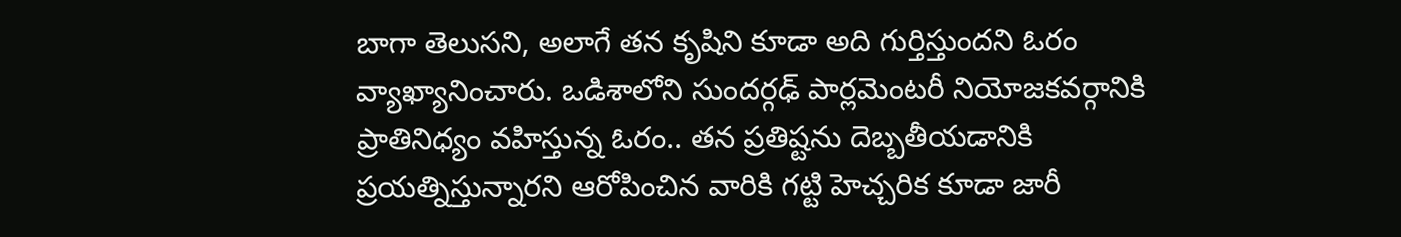బాగా తెలుసని, అలాగే తన కృషిని కూడా అది గుర్తిస్తుందని ఓరం వ్యాఖ్యానించారు. ఒడిశాలోని సుందర్గఢ్ పార్లమెంటరీ నియోజకవర్గానికి ప్రాతినిధ్యం వహిస్తున్న ఓరం.. తన ప్రతిష్టను దెబ్బతీయడానికి ప్రయత్నిస్తున్నారని ఆరోపించిన వారికి గట్టి హెచ్చరిక కూడా జారీ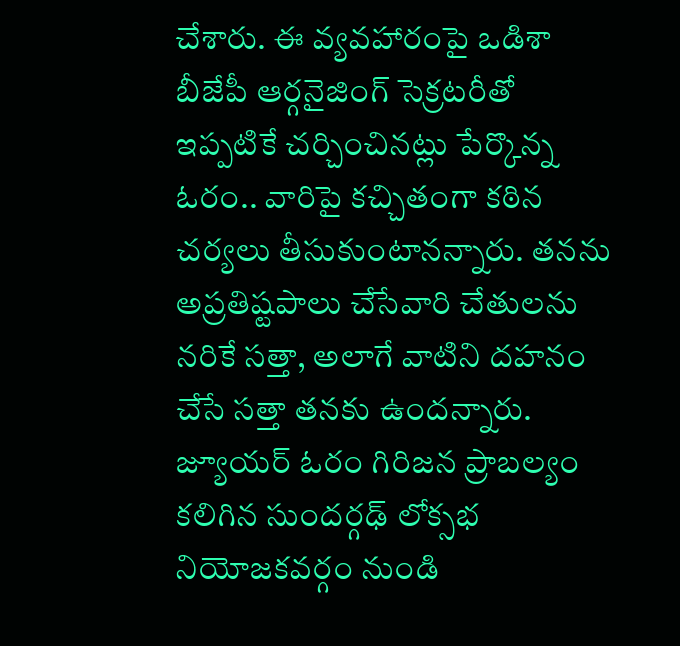చేశారు. ఈ వ్యవహారంపై ఒడిశా బీజేపీ ఆర్గనైజింగ్ సెక్రటరీతో ఇప్పటికే చర్చించినట్లు పేర్కొన్న ఓరం.. వారిపై కచ్చితంగా కఠిన చర్యలు తీసుకుంటానన్నారు. తనను అప్రతిష్టపాలు చేసేవారి చేతులను నరికే సత్తా, అలాగే వాటిని దహనం చేసే సత్తా తనకు ఉందన్నారు. జ్యూయర్ ఓరం గిరిజన ప్రాబల్యం కలిగిన సుందర్గఢ్ లోక్సభ నియోజకవర్గం నుండి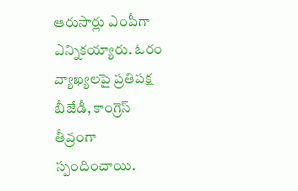ఆరుసార్లు ఎంపీగా ఎన్నికయ్యారు. ఓరం వ్యాఖ్యలపై ప్రతిపక్ష బీజేడీ, కాంగ్రెస్ తీవ్రంగా స్పందించాయి.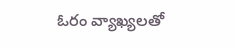ఓరం వ్యాఖ్యలతో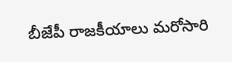బీజేపీ రాజకీయాలు మరోసారి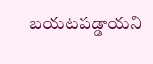బయటపడ్డాయని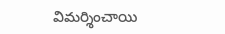విమర్శించాయి